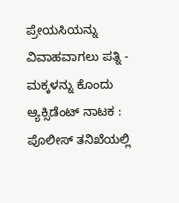ಪ್ರೇಯಸಿಯನ್ನು ವಿವಾಹವಾಗಲು ಪತ್ನಿ - ಮಕ್ಕಳನ್ನು ಕೊಂದು ಆ್ಯಕ್ಸಿಡೆಂಟ್ ನಾಟಕ : ಪೊಲೀಸ್ ತನಿಖೆಯಲ್ಲಿ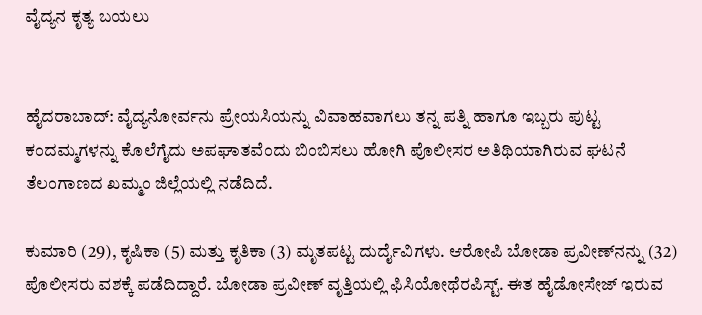ವೈದ್ಯನ ಕೃತ್ಯ ಬಯಲು


ಹೈದರಾಬಾದ್‌: ವೈದ್ಯನೋರ್ವನು ಪ್ರೇಯಸಿಯನ್ನು ವಿವಾಹವಾಗಲು ತನ್ನ ಪತ್ನಿ ಹಾಗೂ ಇಬ್ಬರು ಪುಟ್ಟ ಕಂದಮ್ಮಗಳನ್ನು ಕೊಲೆಗೈದು ಅಪಘಾತವೆಂದು ಬಿಂಬಿಸಲು ಹೋಗಿ ಪೊಲೀಸರ ಅತಿಥಿಯಾಗಿರುವ ಘಟನೆ ತೆಲಂಗಾಣದ ಖಮ್ಮಂ ಜಿಲ್ಲೆಯಲ್ಲಿ ನಡೆದಿದೆ.

ಕುಮಾರಿ (29), ಕೃಷಿಕಾ (5) ಮತ್ತು ಕೃತಿಕಾ (3) ಮೃತಪಟ್ಟ ದುರ್ದೈವಿಗಳು. ಆರೋಪಿ ಬೋಡಾ ಪ್ರವೀಣ್‌ನನ್ನು (32) ಪೊಲೀಸರು ವಶಕ್ಕೆ ಪಡೆದಿದ್ದಾರೆ. ಬೋಡಾ ಪ್ರವೀಣ್‌ ವೃತ್ತಿಯಲ್ಲಿ ಫಿಸಿಯೋಥೆರಪಿಸ್ಟ್. ಈತ ಹೈಡೋಸೇಜ್ ಇರುವ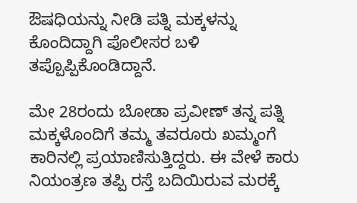ಔಷಧಿಯನ್ನು ನೀಡಿ ಪತ್ನಿ ಮಕ್ಕಳನ್ನು ಕೊಂದಿದ್ದಾಗಿ ಪೊಲೀಸರ ಬಳಿ ತಪ್ಪೊಪ್ಪಿಕೊಂಡಿದ್ದಾನೆ.

ಮೇ 28ರಂದು ಬೋಡಾ ಪ್ರವೀಣ್ ತನ್ನ ಪತ್ನಿ ಮಕ್ಕಳೊಂದಿಗೆ ತಮ್ಮ ತವರೂರು ಖಮ್ಮಂಗೆ ಕಾರಿನಲ್ಲಿ ಪ್ರಯಾಣಿಸುತ್ತಿದ್ದರು. ಈ ವೇಳೆ ಕಾರು ನಿಯಂತ್ರಣ ತಪ್ಪಿ ರಸ್ತೆ ಬದಿಯಿರುವ ಮರಕ್ಕೆ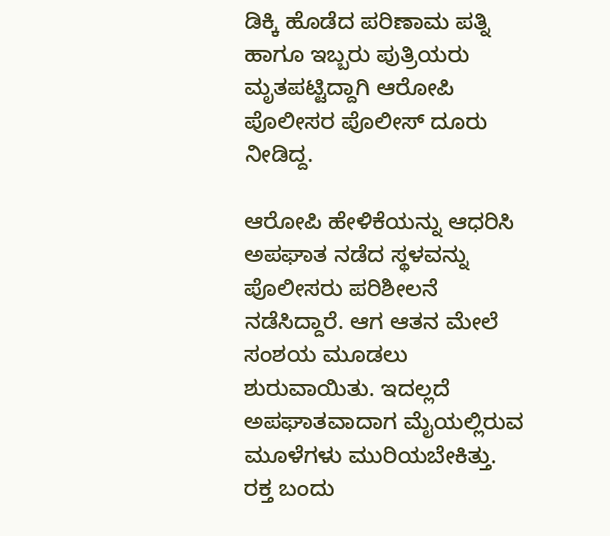ಡಿಕ್ಕಿ ಹೊಡೆದ ಪರಿಣಾಮ ಪತ್ನಿ ಹಾಗೂ ಇಬ್ಬರು ಪುತ್ರಿಯರು ಮೃತಪಟ್ಟಿದ್ದಾಗಿ ಆರೋಪಿ ಪೊಲೀಸರ ಪೊಲೀಸ್ ದೂರು ನೀಡಿದ್ದ.

ಆರೋಪಿ ಹೇಳಿಕೆಯನ್ನು ಆಧರಿಸಿ ಅಪಘಾತ ನಡೆದ ಸ್ಥಳವನ್ನು ಪೊಲೀಸರು ಪರಿಶೀಲನೆ ನಡೆಸಿದ್ದಾರೆ‌. ಆಗ ಆತನ ಮೇಲೆ ಸಂಶಯ ಮೂಡಲು ಶುರುವಾಯಿತು. ಇದಲ್ಲದೆ ಅಪಘಾತವಾದಾಗ ಮೈಯಲ್ಲಿರುವ ಮೂಳೆಗಳು ಮುರಿಯಬೇಕಿತ್ತು. ರಕ್ತ ಬಂದು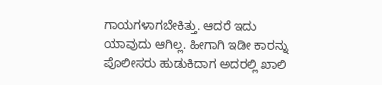ಗಾಯಗಳಾಗಬೇಕಿತ್ತು. ಆದರೆ ಇದು ಯಾವುದು ಆಗಿಲ್ಲ. ಹೀಗಾಗಿ ಇಡೀ ಕಾರನ್ನು ಪೊಲೀಸರು ಹುಡುಕಿದಾಗ ಅದರಲ್ಲಿ ಖಾಲಿ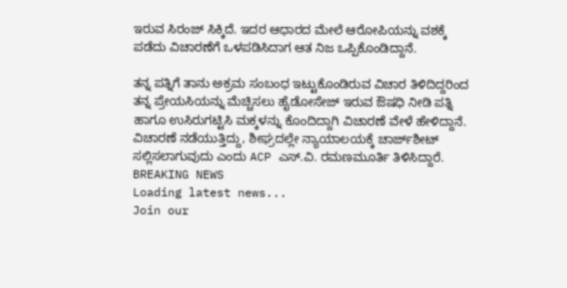ಇರುವ ಸಿರಂಜ್ ಸಿಕ್ಕಿದೆ. ಇದರ ಆಧಾರದ ಮೇಲೆ ಆರೋಪಿಯನ್ನು ವಶಕ್ಕೆ ಪಡೆದು ವಿಚಾರಣೆಗೆ ಒಳಪಡಿಸಿದಾಗ ಆತ ನಿಜ ಒಪ್ಪಿಕೊಂಡಿದ್ದಾನೆ.

ತನ್ನ ಪತ್ನಿಗೆ ತಾನು ಅಕ್ರಮ ಸಂಬಂಧ ಇಟ್ಟುಕೊಂಡಿರುವ ವಿಚಾರ ತಿಳಿದಿದ್ದರಿಂದ ತನ್ನ ಪ್ರೇಯಸಿಯನ್ನು ಮೆಚ್ಚಿಸಲು ಹೈಡೋಸೇಜ್ ಇರುವ ಔಷಧಿ ನೀಡಿ ಪತ್ನಿ ಹಾಗೂ ಉಸಿರುಗಟ್ಟಿಸಿ ಮಕ್ಕಳನ್ನು ಕೊಂದಿದ್ದಾಗಿ ವಿಚಾರಣೆ ವೇಳೆ ಹೇಳಿದ್ದಾನೆ. ವಿಚಾರಣೆ ನಡೆಯುತ್ತಿದ್ದು, ಶೀಘ್ರದಲ್ಲೇ ನ್ಯಾಯಾಲಯಕ್ಕೆ ಚಾರ್ಜ್‌ಶೀಟ್‌ ಸಲ್ಲಿಸಲಾಗುವುದು ಎಂದು ACP ಎಸ್.ವಿ. ರಮಣಮೂರ್ತಿ ತಿಳಿಸಿದ್ದಾರೆ.
BREAKING NEWS
Loading latest news...
Join our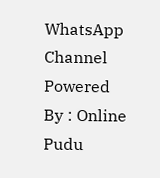WhatsApp Channel Powered By : Online Pudu